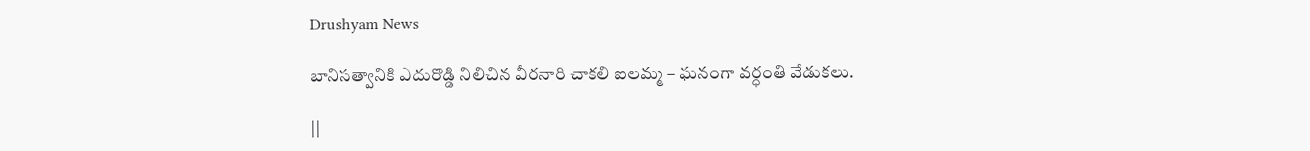Drushyam News

బానిసత్వానికి ఎదురొడ్డి నిలిచిన వీరనారి చాకలి ఐలమ్మ – ఘనంగా వర్ధంతి వేడుకలు.

||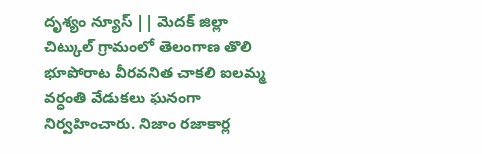దృశ్యం న్యూస్ || మెదక్ జిల్లా చిట్కుల్ గ్రామంలో తెలంగాణ తొలి భూపోరాట వీరవనిత చాకలి ఐలమ్మ వర్ధంతి వేడుకలు ఘనంగా నిర్వహించారు. నిజాం రజాకార్ల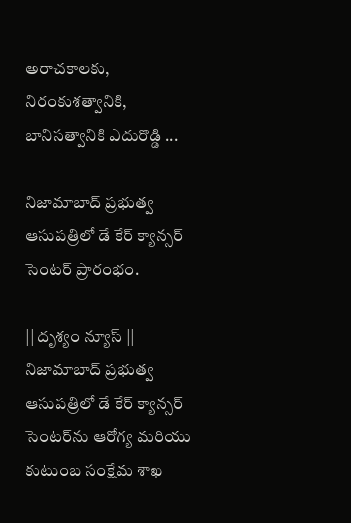అరాచకాలకు, నిరంకుశత్వానికి, బానిసత్వానికి ఎదురొడ్డి ...

నిజామాబాద్ ప్రభుత్వ ఆసుపత్రిలో డే కేర్ క్యాన్సర్ సెంటర్ ప్రారంభం.

|| దృశ్యం న్యూస్ || నిజామాబాద్ ప్రభుత్వ ఆసుపత్రిలో డే కేర్ క్యాన్సర్ సెంటర్‌ను ఆరోగ్య మరియు కుటుంబ సంక్షేమ శాఖ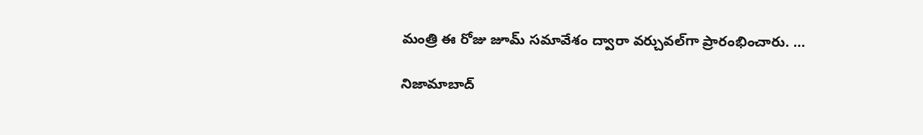మంత్రి ఈ రోజు జూమ్ సమావేశం ద్వారా వర్చువల్‌గా ప్రారంభించారు. ...

నిజామాబాద్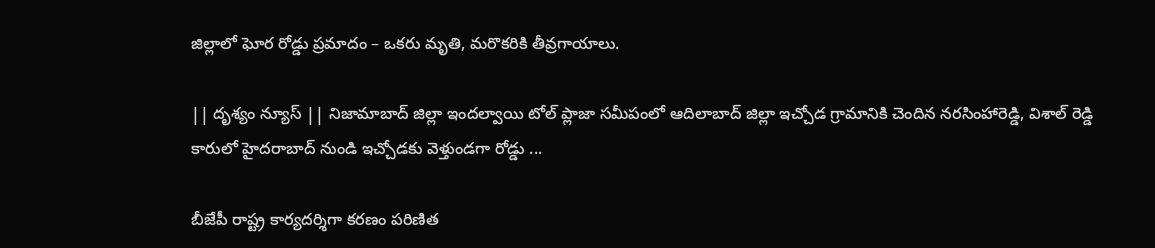జిల్లాలో ఘోర రోడ్డు ప్రమాదం – ఒకరు మృతి, మరొకరికి తీవ్రగాయాలు.

|| దృశ్యం న్యూస్ || నిజామాబాద్ జిల్లా ఇందల్వాయి టోల్ ప్లాజా సమీపంలో ఆదిలాబాద్ జిల్లా ఇచ్చోడ గ్రామానికి చెందిన నరసింహారెడ్డి, విశాల్ రెడ్డి కారులో హైదరాబాద్ నుండి ఇచ్చోడకు వెళ్తుండగా రోడ్డు ...

బీజేపీ రాష్ట్ర కార్యదర్శిగా కరణం పరిణిత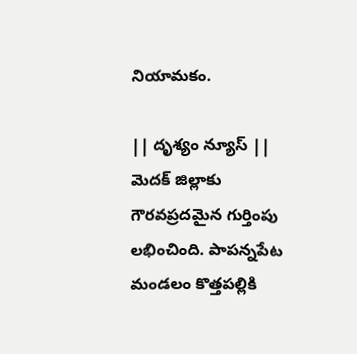నియామకం.

|| దృశ్యం న్యూస్ || మెదక్ జిల్లాకు గౌరవప్రదమైన గుర్తింపు లభించింది. పాపన్నపేట మండలం కొత్తపల్లికి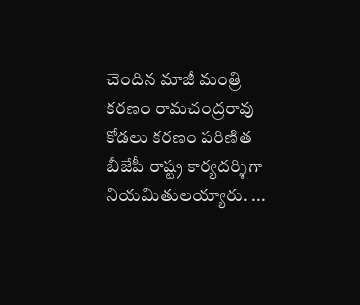చెందిన మాజీ మంత్రి కరణం రామచంద్రరావు కోడలు కరణం పరిణిత బీజేపీ రాష్ట్ర కార్యదర్శిగా నియమితులయ్యారు. ...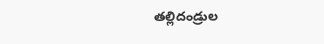తల్లిదండ్రుల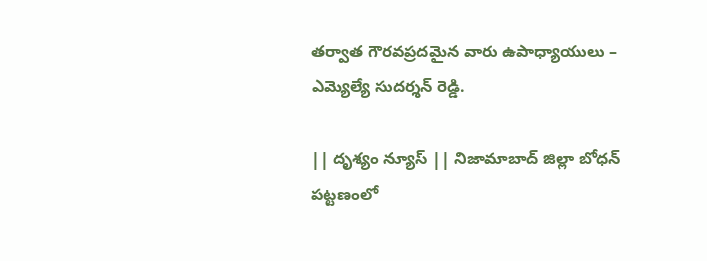తర్వాత గౌరవప్రదమైన వారు ఉపాధ్యాయులు – ఎమ్యెల్యే సుదర్శన్ రెడ్డి.

|| దృశ్యం న్యూస్ || నిజామాబాద్ జిల్లా బోధన్‌ పట్టణంలో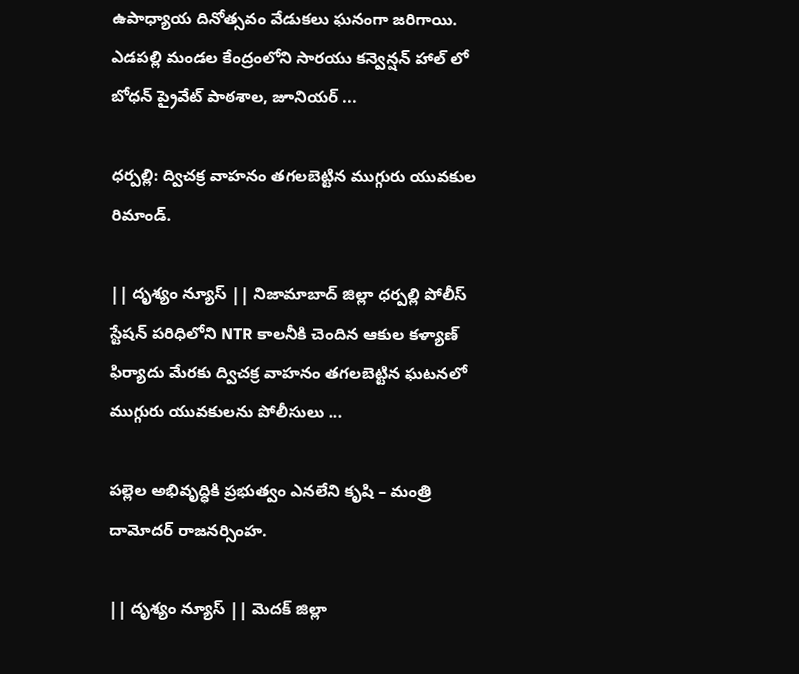ఉపాధ్యాయ దినోత్సవం వేడుకలు ఘనంగా జరిగాయి. ఎడపల్లి మండల కేంద్రంలోని సారయు కన్వెన్షన్ హాల్ లో బోధన్ ప్రైవేట్ పాఠశాల, జూనియర్ ...

ధర్పల్లి: ద్విచక్ర వాహనం తగలబెట్టిన ముగ్గురు యువకుల రిమాండ్‌.

|| దృశ్యం న్యూస్ || నిజామాబాద్ జిల్లా ధర్పల్లి పోలీస్ స్టేషన్ పరిధిలోని NTR కాలనీకి చెందిన ఆకుల కళ్యాణ్ ఫిర్యాదు మేరకు ద్విచక్ర వాహనం తగలబెట్టిన ఘటనలో ముగ్గురు యువకులను పోలీసులు ...

పల్లెల అభివృద్ధికి ప్రభుత్వం ఎనలేని కృషి – మంత్రి దామోదర్ రాజనర్సింహ.

|| దృశ్యం న్యూస్ || మెదక్ జిల్లా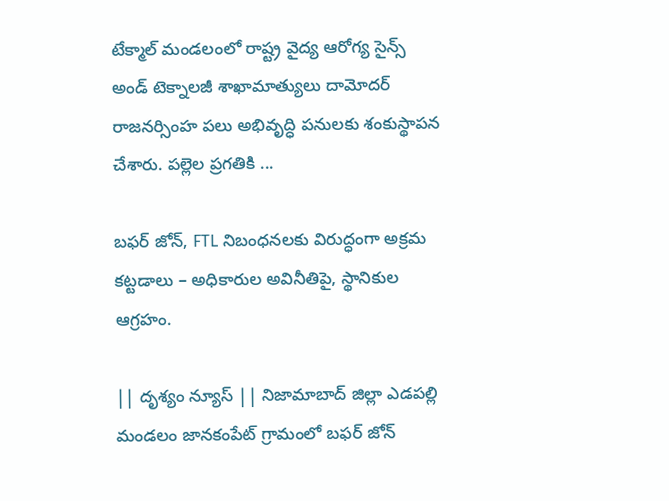టేక్మాల్ మండలంలో రాష్ట్ర వైద్య ఆరోగ్య సైన్స్ అండ్ టెక్నాలజీ శాఖామాత్యులు దామోదర్ రాజనర్సింహ పలు అభివృద్ధి పనులకు శంకుస్థాపన చేశారు. పల్లెల ప్రగతికి ...

బఫర్ జోన్, FTL నిబంధనలకు విరుద్ధంగా అక్రమ కట్టడాలు – అధికారుల అవినీతిపై, స్థానికుల ఆగ్రహం.

|| దృశ్యం న్యూస్ || నిజామాబాద్ జిల్లా ఎడపల్లి మండలం జానకంపేట్ గ్రామంలో బఫర్ జోన్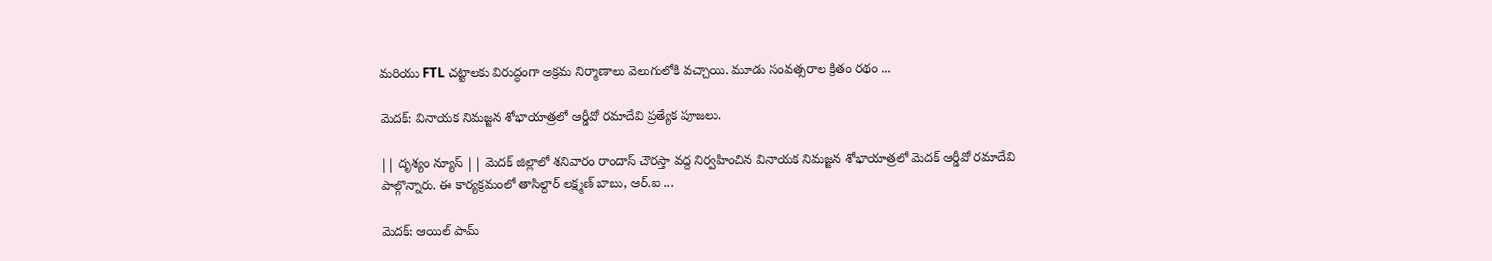మరియు FTL చట్టాలకు విరుద్ధంగా అక్రమ నిర్మాణాలు వెలుగులోకి వచ్చాయి. మూడు సంవత్సరాల క్రితం రథం ...

మెదక్‌: వినాయక నిమజ్జన శోభాయాత్రలో ఆర్డీవో రమాదేవి ప్రత్యేక పూజలు.

|| దృశ్యం న్యూస్ || మెదక్ జిల్లాలో శనివారం రాందాస్ చౌరస్తా వద్ద నిర్వహించిన వినాయక నిమజ్జన శోభాయాత్రలో మెదక్ ఆర్డీవో రమాదేవి పాల్గొన్నారు. ఈ కార్యక్రమంలో తాసిల్దార్ లక్ష్మణ్ బాబు, ఆర్.ఐ ...

మెదక్: ఆయిల్ పామ్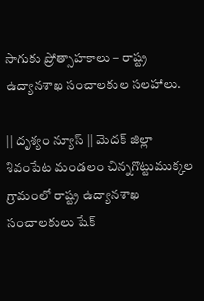సాగుకు ప్రోత్సాహకాలు – రాష్ట్ర ఉద్యానశాఖ సంచాలకుల సలహాలు.

|| దృశ్యం న్యూస్ || మెదక్ జిల్లా శివంపేట మండలం చిన్నగొట్టుముక్కల గ్రామంలో రాష్ట్ర ఉద్యానశాఖ సంచాలకులు షేక్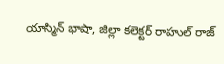యాస్మిన్ భాషా, జిల్లా కలెక్టర్ రాహుల్ రాజ్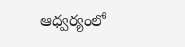ఆధ్వర్యంలో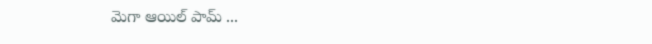మెగా ఆయిల్ పామ్ ...